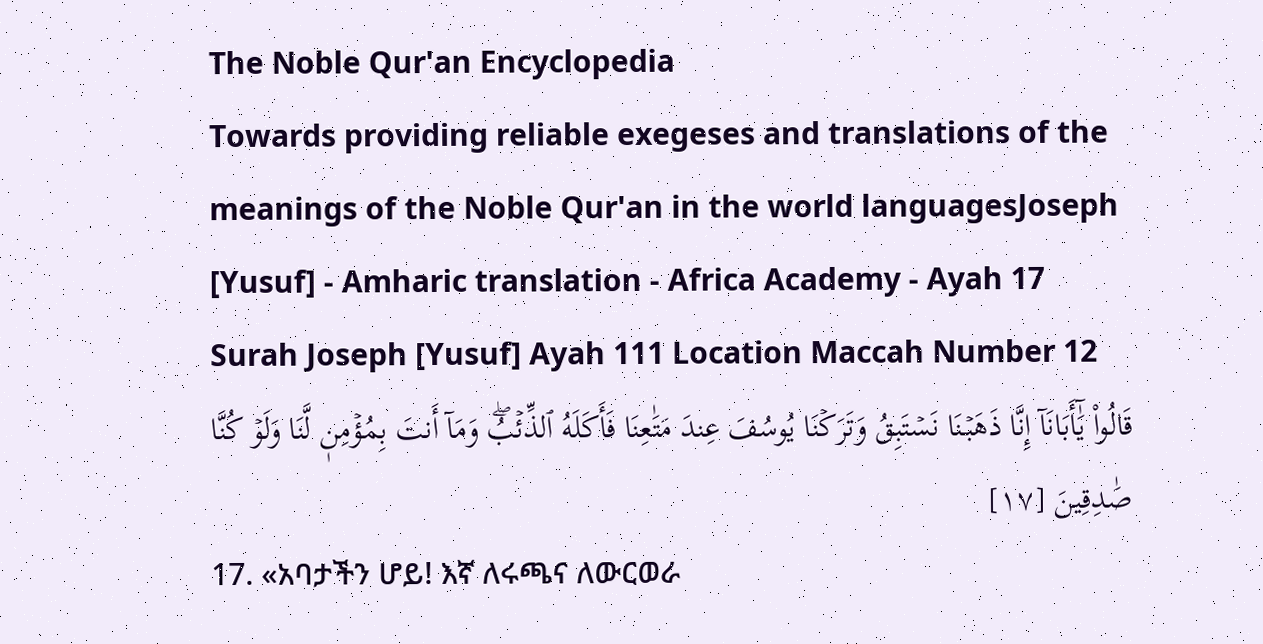The Noble Qur'an Encyclopedia
Towards providing reliable exegeses and translations of the meanings of the Noble Qur'an in the world languagesJoseph [Yusuf] - Amharic translation - Africa Academy - Ayah 17
Surah Joseph [Yusuf] Ayah 111 Location Maccah Number 12
قَالُواْ يَٰٓأَبَانَآ إِنَّا ذَهَبۡنَا نَسۡتَبِقُ وَتَرَكۡنَا يُوسُفَ عِندَ مَتَٰعِنَا فَأَكَلَهُ ٱلذِّئۡبُۖ وَمَآ أَنتَ بِمُؤۡمِنٖ لَّنَا وَلَوۡ كُنَّا صَٰدِقِينَ [١٧]
17. «አባታችን ሆይ! እኛ ለሩጫና ለውርወራ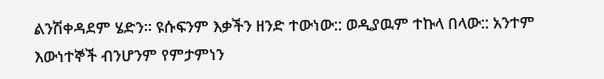ልንሽቀዳደም ሄድን። ዩሱፍንም እቃችን ዘንድ ተውነው:: ወዲያዉም ተኩላ በላው:: አንተም እውነተኞች ብንሆንም የምታምነን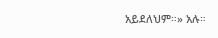አይደለህም።» አሉ።